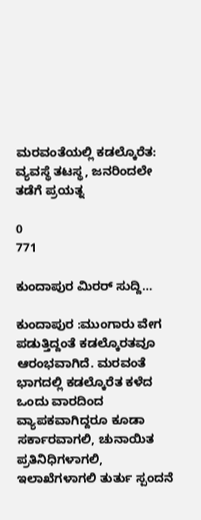ಮರವಂತೆಯಲ್ಲಿ ಕಡಲ್ಕೊರೆತ: ವ್ಯವಸ್ಥೆ ತಟಸ್ಥ, ಜನರಿಂದಲೇ ತಡೆಗೆ ಪ್ರಯತ್ನ

0
771

ಕುಂದಾಪುರ ಮಿರರ್ ಸುದ್ದಿ…

ಕುಂದಾಪುರ :ಮುಂಗಾರು ವೇಗ ಪಡುತ್ತಿದ್ದಂತೆ ಕಡಲ್ಕೊರತವೂ ಆರಂಭವಾಗಿದೆ. ಮರವಂತೆ ಭಾಗದಲ್ಲಿ ಕಡಲ್ಕೊರೆತ ಕಳೆದ ಒಂದು ವಾರದಿಂದ ವ್ಯಾಪಕವಾಗಿದ್ದರೂ ಕೂಡಾ ಸರ್ಕಾರವಾಗಲಿ, ಚುನಾಯಿತ ಪ್ರತಿನಿಧಿಗಳಾಗಲಿ, ಇಲಾಖೆಗಳಾಗಲಿ ತುರ್ತು ಸ್ಪಂದನೆ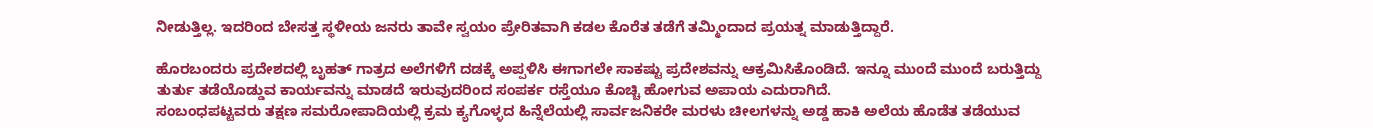ನೀಡುತ್ತಿಲ್ಲ. ಇದರಿಂದ ಬೇಸತ್ತ ಸ್ಥಳೀಯ ಜನರು ತಾವೇ ಸ್ವಯಂ ಪ್ರೇರಿತವಾಗಿ ಕಡಲ ಕೊರೆತ ತಡೆಗೆ ತಮ್ಮಿಂದಾದ ಪ್ರಯತ್ನ ಮಾಡುತ್ತಿದ್ದಾರೆ.

ಹೊರಬಂದರು ಪ್ರದೇಶದಲ್ಲಿ ಬೃಹತ್ ಗಾತ್ರದ ಅಲೆಗಳಿಗೆ ದಡಕ್ಕೆ ಅಪ್ಪಳಿಸಿ ಈಗಾಗಲೇ ಸಾಕಷ್ಟು ಪ್ರದೇಶವನ್ನು ಆಕ್ರಮಿಸಿಕೊಂಡಿದೆ. ಇನ್ನೂ ಮುಂದೆ ಮುಂದೆ ಬರುತ್ತಿದ್ದು ತುರ್ತು ತಡೆಯೊಡ್ಡುವ ಕಾರ್ಯವನ್ನು ಮಾಡದೆ ಇರುವುದರಿಂದ ಸಂಪರ್ಕ ರಸ್ತೆಯೂ ಕೊಚ್ಚಿ ಹೋಗುವ ಅಪಾಯ ಎದುರಾಗಿದೆ.
ಸಂಬಂಧಪಟ್ಟವರು ತಕ್ಷಣ ಸಮರೋಪಾದಿಯಲ್ಲಿ ಕ್ರಮ ಕ್ಯಗೊಳ್ಳದ ಹಿನ್ನೆಲೆಯಲ್ಲಿ ಸಾರ್ವಜನಿಕರೇ ಮರಳು ಚೀಲಗಳನ್ನು ಅಡ್ಡ ಹಾಕಿ ಅಲೆಯ ಹೊಡೆತ ತಡೆಯುವ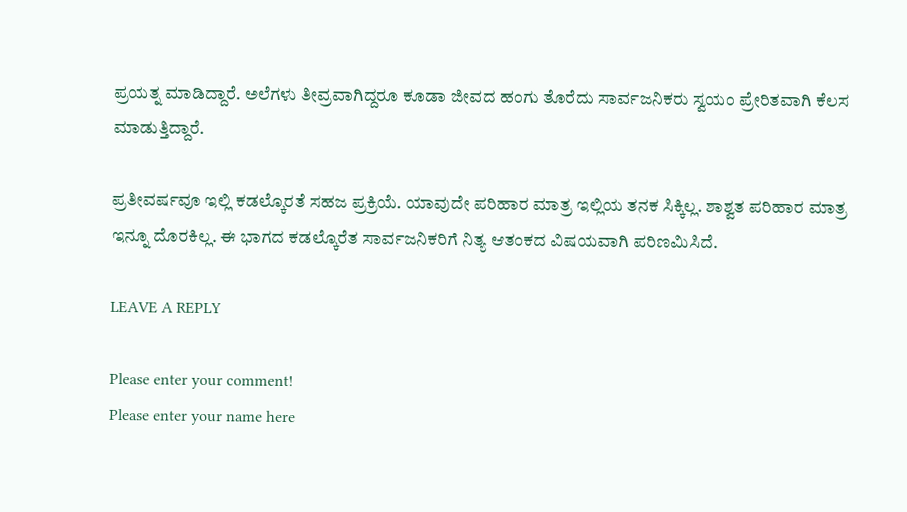ಪ್ರಯತ್ನ ಮಾಡಿದ್ದಾರೆ. ಅಲೆಗಳು ತೀವ್ರವಾಗಿದ್ದರೂ ಕೂಡಾ ಜೀವದ ಹಂಗು ತೊರೆದು ಸಾರ್ವಜನಿಕರು ಸ್ವಯಂ ಪ್ರೇರಿತವಾಗಿ ಕೆಲಸ ಮಾಡುತ್ತಿದ್ದಾರೆ.

ಪ್ರತೀವರ್ಷವೂ ಇಲ್ಲಿ ಕಡಲ್ಕೊರತೆ ಸಹಜ ಪ್ರಕ್ರಿಯೆ. ಯಾವುದೇ ಪರಿಹಾರ ಮಾತ್ರ ಇಲ್ಲಿಯ ತನಕ ಸಿಕ್ಕಿಲ್ಲ. ಶಾಶ್ವತ ಪರಿಹಾರ ಮಾತ್ರ ಇನ್ನೂ ದೊರಕಿಲ್ಲ. ಈ ಭಾಗದ ಕಡಲ್ಕೊರೆತ ಸಾರ್ವಜನಿಕರಿಗೆ ನಿತ್ಯ ಆತಂಕದ ವಿಷಯವಾಗಿ ಪರಿಣಮಿಸಿದೆ.

LEAVE A REPLY

Please enter your comment!
Please enter your name here